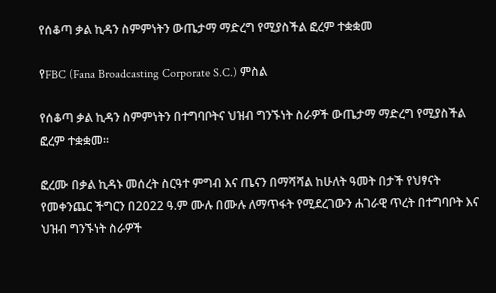የሰቆጣ ቃል ኪዳን ስምምነትን ውጤታማ ማድረግ የሚያስችል ፎረም ተቋቋመ

የFBC (Fana Broadcasting Corporate S.C.) ምስል

የሰቆጣ ቃል ኪዳን ስምምነትን በተግባቦትና ህዝብ ግንኙነት ስራዎች ውጤታማ ማድረግ የሚያስችል ፎረም ተቋቋመ።

ፎረሙ በቃል ኪዳኑ መሰረት ስርዓተ ምግብ እና ጤናን በማሻሻል ከሁለት ዓመት በታች የህፃናት የመቀንጨር ችግርን በ2022 ዓ.ም ሙሉ በሙሉ ለማጥፋት የሚደረገውን ሐገራዊ ጥረት በተግባቦት እና ህዝብ ግንኙነት ስራዎች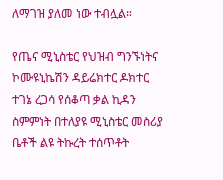ለማገዝ ያለመ ነው ተብሏል።

የጤና ሚኒስቴር የህዝብ ግንኙነትና ኮሙዩኒኬሽን ዳይሬክተር ዶክተር ተገኔ ረጋሳ የሰቆጣ ቃል ኪዳን ስምምነት በተለያዩ ሚኒስቴር መስሪያ ቤቶች ልዩ ትኩረት ተሰጥቶት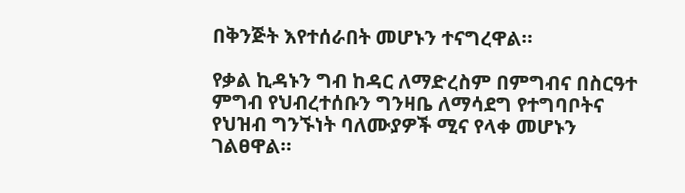በቅንጅት እየተሰራበት መሆኑን ተናግረዋል።

የቃል ኪዳኑን ግብ ከዳር ለማድረስም በምግብና በስርዓተ ምግብ የህብረተሰቡን ግንዛቤ ለማሳደግ የተግባቦትና የህዝብ ግንኙነት ባለሙያዎች ሚና የላቀ መሆኑን ገልፀዋል።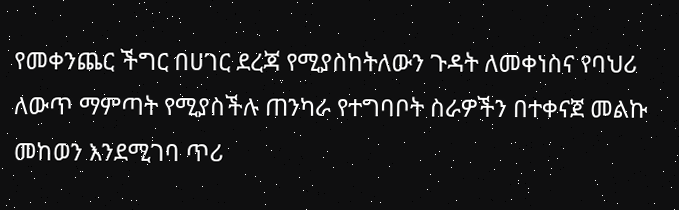የመቀንጨር ችግር በሀገር ደረጃ የሚያስከትለውን ጉዳት ለመቀነስና የባህሪ ለውጥ ማምጣት የሚያስችሉ ጠንካራ የተግባቦት ስራዎችን በተቀናጀ መልኩ መከወን እንደሚገባ ጥሪ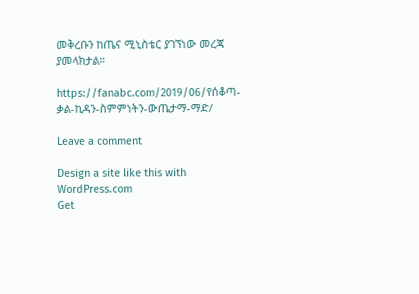መቅረቡን ከጤና ሚኒስቴር ያገኘነው መረጃ ያመላክታል።

https://fanabc.com/2019/06/የሰቆጣ-ቃል-ኪዳን-ስምምነትን-ውጤታማ-ማድ/

Leave a comment

Design a site like this with WordPress.com
Get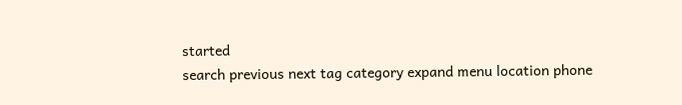started
search previous next tag category expand menu location phone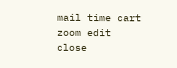mail time cart zoom edit close